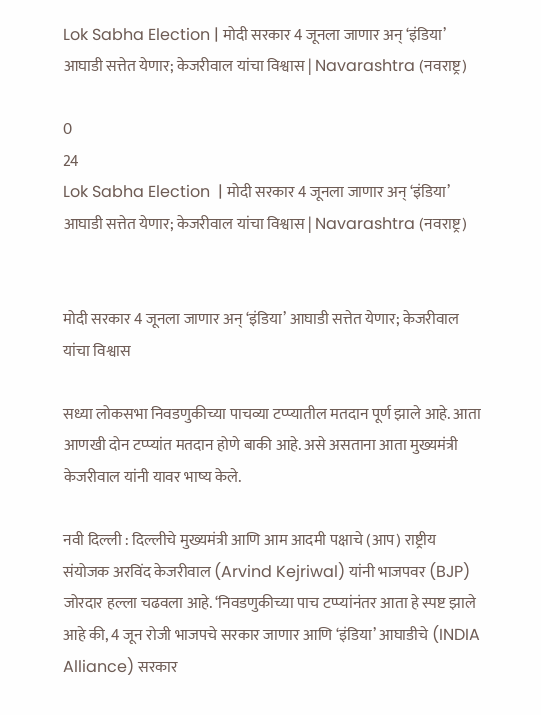Lok Sabha Election | मोदी सरकार 4 जूनला जाणार अन् ‘इंडिया’ आघाडी सत्तेत येणार; केजरीवाल यांचा विश्वास | Navarashtra (नवराष्ट्र)

0
24
Lok Sabha Election  | मोदी सरकार 4 जूनला जाणार अन् ‘इंडिया’ आघाडी सत्तेत येणार; केजरीवाल यांचा विश्वास | Navarashtra (नवराष्ट्र)


मोदी सरकार 4 जूनला जाणार अन् ‘इंडिया’ आघाडी सत्तेत येणार; केजरीवाल यांचा विश्वास

सध्या लोकसभा निवडणुकीच्या पाचव्या टप्प्यातील मतदान पूर्ण झाले आहे. आता आणखी दोन टप्प्यांत मतदान होणे बाकी आहे. असे असताना आता मुख्यमंत्री केजरीवाल यांनी यावर भाष्य केले.

नवी दिल्ली : दिल्लीचे मुख्यमंत्री आणि आम आदमी पक्षाचे (आप) राष्ट्रीय संयोजक अरविंद केजरीवाल (Arvind Kejriwal) यांनी भाजपवर (BJP) जोरदार हल्ला चढवला आहे. ‘निवडणुकीच्या पाच टप्प्यांनंतर आता हे स्पष्ट झाले आहे की, 4 जून रोजी भाजपचे सरकार जाणार आणि ‘इंडिया’ आघाडीचे (INDIA Alliance) सरकार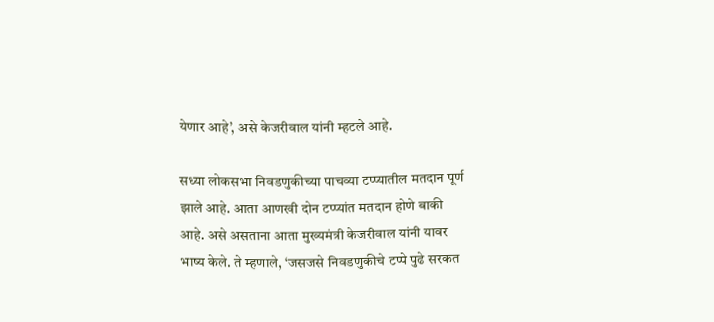येणार आहे’, असे केजरीवाल यांनी म्हटले आहे.

सध्या लोकसभा निवडणुकीच्या पाचव्या टप्प्यातील मतदान पूर्ण झाले आहे. आता आणखी दोन टप्प्यांत मतदान होणे बाकी आहे. असे असताना आता मुख्यमंत्री केजरीवाल यांनी यावर भाष्य केले. ते म्हणाले, ‘जसजसे निवडणुकीचे टप्पे पुढे सरकत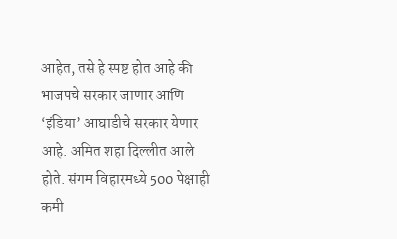आहेत, तसे हे स्पष्ट होत आहे की भाजपचे सरकार जाणार आणि ‘इंडिया’ आघाडीचे सरकार येणार आहे. अमित शहा दिल्लीत आले होते. संगम विहारमध्ये 500 पेक्षाही कमी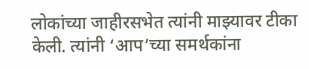लोकांच्या जाहीरसभेत त्यांनी माझ्यावर टीका केली. त्यांनी ‘आप’च्या समर्थकांना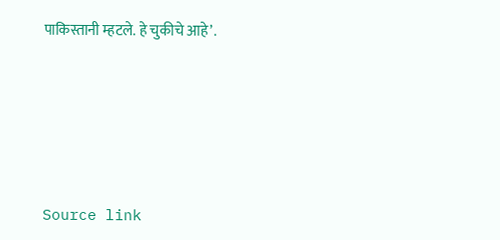पाकिस्तानी म्हटले. हे चुकीचे आहे’.






Source link